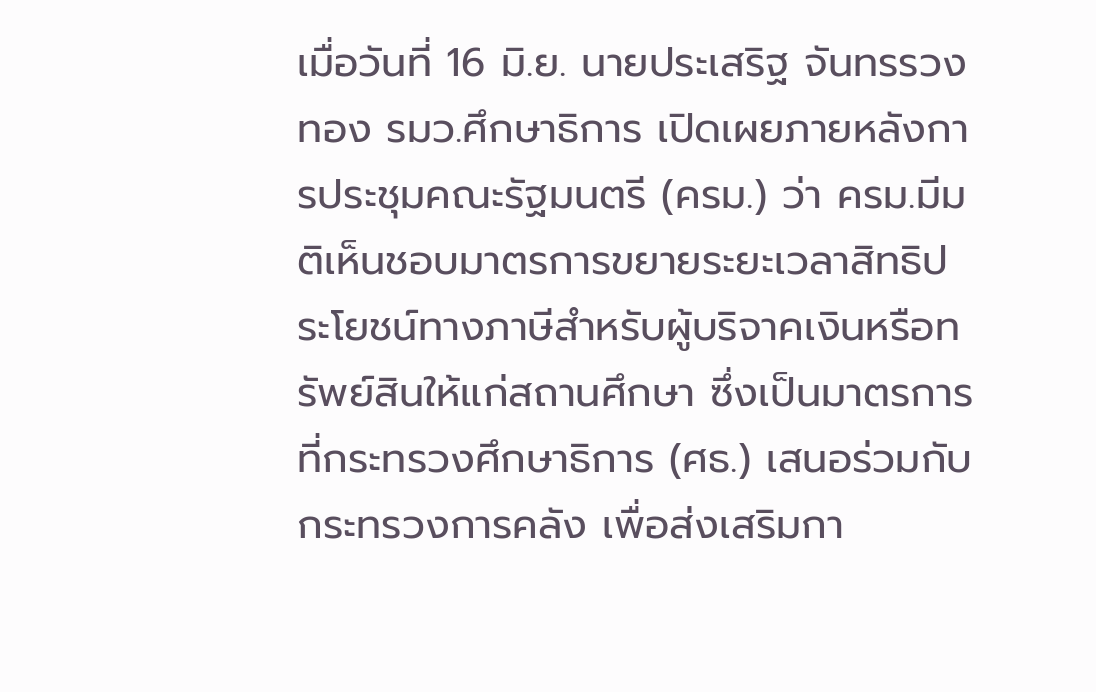เมื่อวันที่ 16 มิ.ย. นายประเสริฐ จันทรรวงทอง รมว.ศึกษาธิการ เปิดเผยภายหลังการประชุมคณะรัฐมนตรี (ครม.) ว่า ครม.มีมติเห็นชอบมาตรการขยายระยะเวลาสิทธิประโยชน์ทางภาษีสำหรับผู้บริจาคเงินหรือทรัพย์สินให้แก่สถานศึกษา ซึ่งเป็นมาตรการที่กระทรวงศึกษาธิการ (ศธ.) เสนอร่วมกับกระทรวงการคลัง เพื่อส่งเสริมกา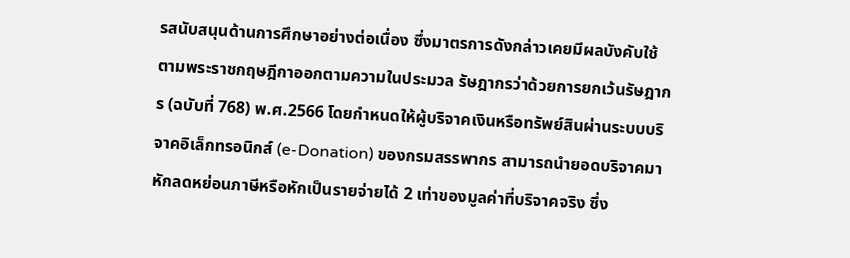รสนับสนุนด้านการศึกษาอย่างต่อเนื่อง ซึ่งมาตรการดังกล่าวเคยมีผลบังคับใช้ตามพระราชกฤษฎีกาออกตามความในประมวล รัษฎากรว่าด้วยการยกเว้นรัษฎากร (ฉบับที่ 768) พ.ศ.2566 โดยกำหนดให้ผู้บริจาคเงินหรือทรัพย์สินผ่านระบบบริจาคอิเล็กทรอนิกส์ (e-Donation) ของกรมสรรพากร สามารถนำยอดบริจาคมาหักลดหย่อนภาษีหรือหักเป็นรายจ่ายได้ 2 เท่าของมูลค่าที่บริจาคจริง ซึ่ง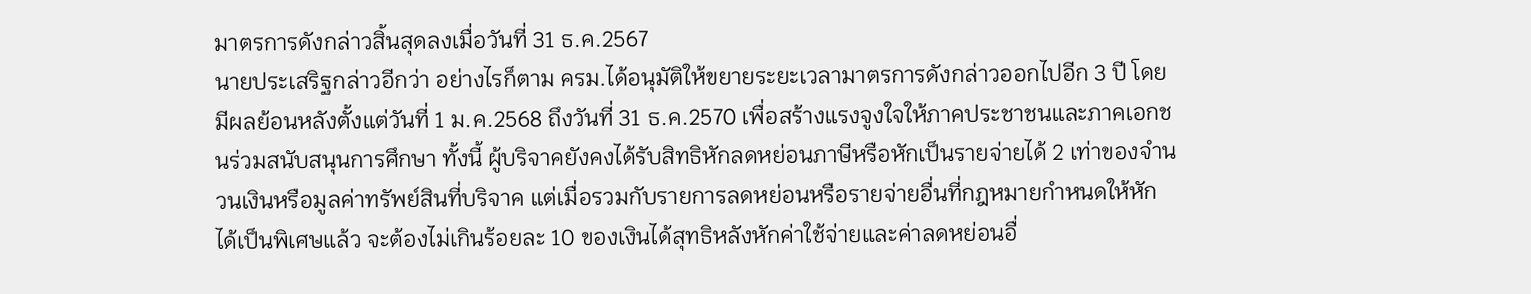มาตรการดังกล่าวสิ้นสุดลงเมื่อวันที่ 31 ธ.ค.2567
นายประเสริฐกล่าวอีกว่า อย่างไรก็ตาม ครม.ได้อนุมัติให้ขยายระยะเวลามาตรการดังกล่าวออกไปอีก 3 ปี โดยมีผลย้อนหลังตั้งแต่วันที่ 1 ม.ค.2568 ถึงวันที่ 31 ธ.ค.2570 เพื่อสร้างแรงจูงใจให้ภาคประชาชนและภาคเอกชนร่วมสนับสนุนการศึกษา ทั้งนี้ ผู้บริจาคยังคงได้รับสิทธิหักลดหย่อนภาษีหรือหักเป็นรายจ่ายได้ 2 เท่าของจำนวนเงินหรือมูลค่าทรัพย์สินที่บริจาค แต่เมื่อรวมกับรายการลดหย่อนหรือรายจ่ายอื่นที่กฎหมายกำหนดให้หักได้เป็นพิเศษแล้ว จะต้องไม่เกินร้อยละ 10 ของเงินได้สุทธิหลังหักค่าใช้จ่ายและค่าลดหย่อนอื่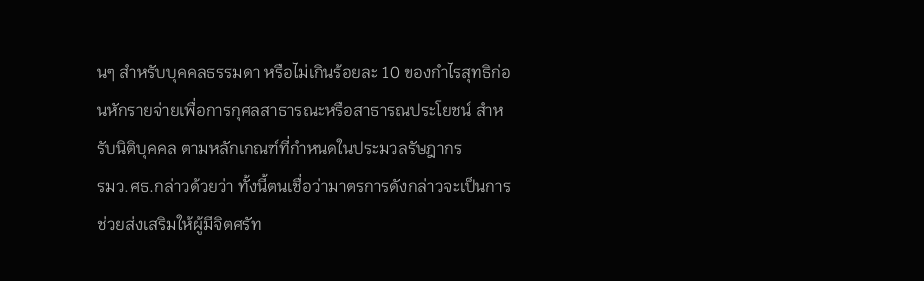นๆ สำหรับบุคคลธรรมดา หรือไม่เกินร้อยละ 10 ของกำไรสุทธิก่อนหักรายจ่ายเพื่อการกุศลสาธารณะหรือสาธารณประโยชน์ สำหรับนิติบุคคล ตามหลักเกณฑ์ที่กำหนดในประมวลรัษฎากร
รมว.ศธ.กล่าวด้วยว่า ทั้งนี้ตนเชื่อว่ามาตรการดังกล่าวจะเป็นการช่วยส่งเสริมให้ผู้มีจิตศรัท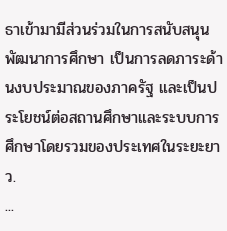ธาเข้ามามีส่วนร่วมในการสนับสนุนพัฒนาการศึกษา เป็นการลดภาระด้านงบประมาณของภาครัฐ และเป็นประโยชน์ต่อสถานศึกษาและระบบการศึกษาโดยรวมของประเทศในระยะยาว.
...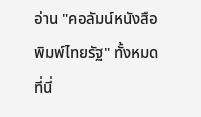อ่าน "คอลัมน์หนังสือพิมพ์ไทยรัฐ" ทั้งหมดที่นี่